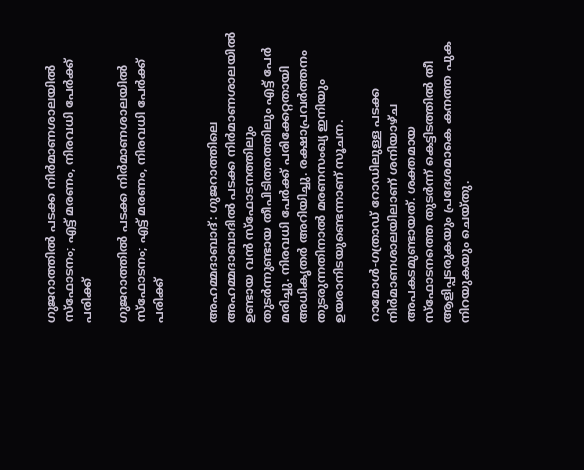ഗുജറാത്തിൽ പടക്ക നിർമാണശാലയിൽ സ്‌ഫോടനം; എട്ട് മരണം, നിരവധി പേർക്ക് പരിക്ക്

ഗുജറാത്തിൽ പടക്ക നിർമാണശാലയിൽ സ്‌ഫോടനം; എട്ട് മരണം, നിരവധി പേർക്ക് പരിക്ക്


അഹമ്മദാബാദ്: ഗുജറാത്തിലെ അഹമ്മദാബാദിൽ പടക്ക നിർമാണശാലയിൽ ഉണ്ടായ വൻ സ്‌ഫോടനത്തിലും തുടർന്നുണ്ടായ തീപിടിത്തത്തിലും എട്ട് പേർ മരിച്ചു. നിരവധി പേർക്ക് പരിക്കേറ്റതായി അധികൃതർ അറിയിച്ചു. രക്ഷാപ്രവർത്തനം തുടരുന്നതിനാൽ മരണസംഖ്യ ഇനിയും ഉയരാനിടയുണ്ടെന്നാണ് സൂചന.

റാമോൾ-ഗത്രാഡ് റോഡിലുള്ള പടക്ക നിർമാണശാലയിലാണ് ശനിയാഴ്ച അപകടമുണ്ടായത്. ശക്തമായ സ്‌ഫോടനത്തെ തുടർന്ന് കെട്ടിടത്തിൽ തീ ആളിപ്പടരുകയും പ്രദേശമാകെ കനത്ത പുക നിറയുകയും ചെയ്തു.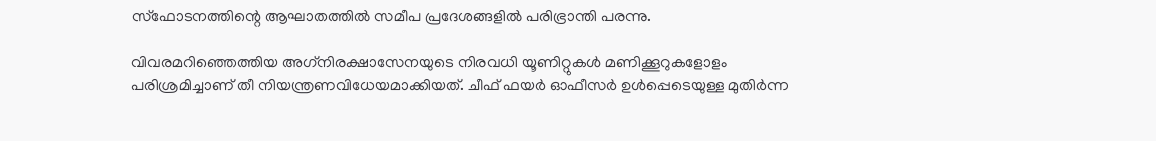സ്‌ഫോടനത്തിന്റെ ആഘാതത്തിൽ സമീപ പ്രദേശങ്ങളിൽ പരിഭ്രാന്തി പരന്നു.

വിവരമറിഞ്ഞെത്തിയ അഗ്‌നിരക്ഷാസേനയുടെ നിരവധി യൂണിറ്റുകൾ മണിക്കൂറുകളോളം പരിശ്രമിച്ചാണ് തീ നിയന്ത്രണവിധേയമാക്കിയത്. ചീഫ് ഫയർ ഓഫീസർ ഉൾപ്പെടെയുള്ള മുതിർന്ന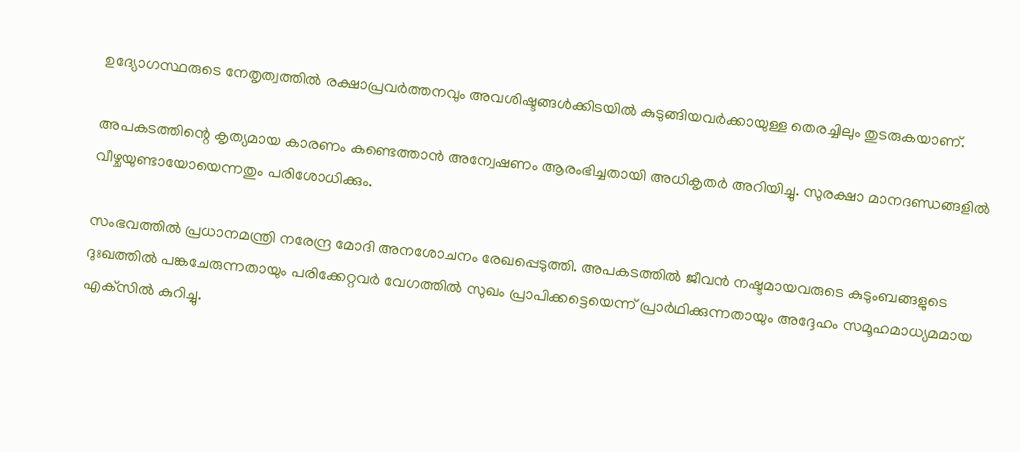ഉദ്യോഗസ്ഥരുടെ നേതൃത്വത്തിൽ രക്ഷാപ്രവർത്തനവും അവശിഷ്ടങ്ങൾക്കിടയിൽ കുടുങ്ങിയവർക്കായുള്ള തെരച്ചിലും തുടരുകയാണ്.

അപകടത്തിന്റെ കൃത്യമായ കാരണം കണ്ടെത്താൻ അന്വേഷണം ആരംഭിച്ചതായി അധികൃതർ അറിയിച്ചു. സുരക്ഷാ മാനദണ്ഡങ്ങളിൽ വീഴ്ചയുണ്ടായോയെന്നതും പരിശോധിക്കും.

സംഭവത്തിൽ പ്രധാനമന്ത്രി നരേന്ദ്ര മോദി അനശോചനം രേഖപ്പെടുത്തി. അപകടത്തിൽ ജീവൻ നഷ്ടമായവരുടെ കുടുംബങ്ങളുടെ ദുഃഖത്തിൽ പങ്കചേരുന്നതായും പരിക്കേറ്റവർ വേഗത്തിൽ സുഖം പ്രാപിക്കട്ടെയെന്ന് പ്രാർഥിക്കുന്നതായും അദ്ദേഹം സമൂഹമാധ്യമമായ എക്‌സിൽ കുറിച്ചു.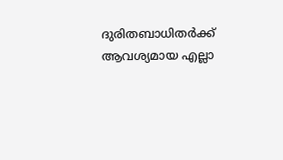ദുരിതബാധിതർക്ക് ആവശ്യമായ എല്ലാ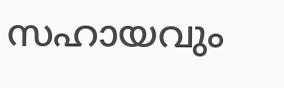സഹായവും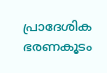പ്രാദേശിക ഭരണകൂടം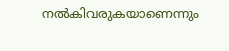നൽകിവരുകയാണെന്നും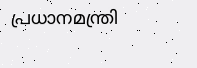പ്രധാനമന്ത്രി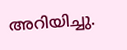അറിയിച്ചു.